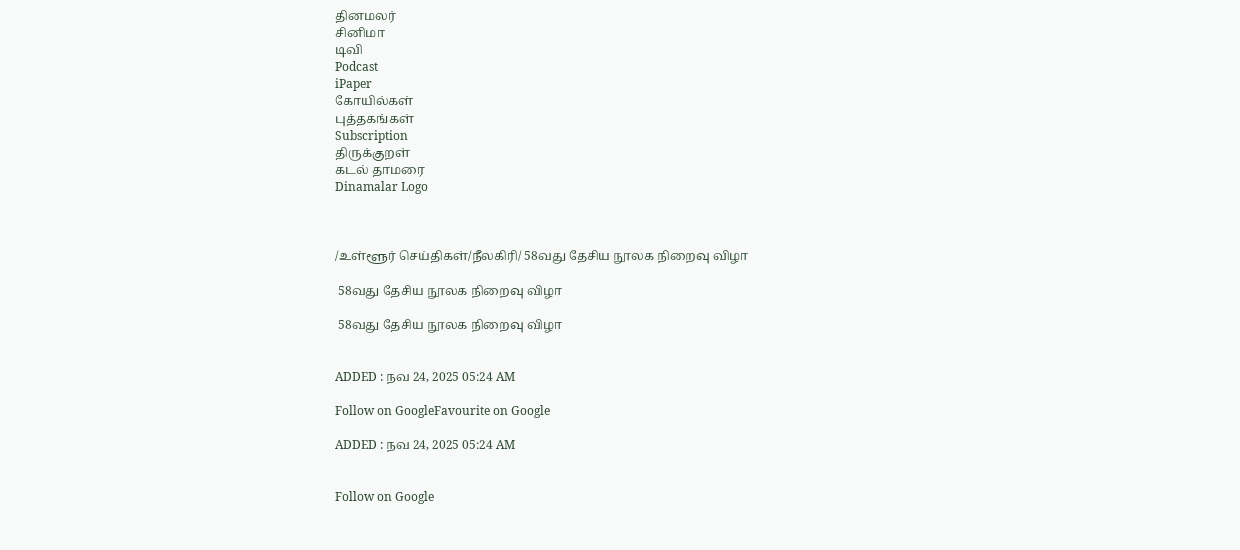தினமலர்
சினிமா
டிவி
Podcast
iPaper
கோயில்கள்
புத்தகங்கள்
Subscription
திருக்குறள்
கடல் தாமரை
Dinamalar Logo



/உள்ளூர் செய்திகள்/நீலகிரி/ 58வது தேசிய நூலக நிறைவு விழா

 58வது தேசிய நூலக நிறைவு விழா

 58வது தேசிய நூலக நிறைவு விழா


ADDED : நவ 24, 2025 05:24 AM

Follow on GoogleFavourite on Google

ADDED : நவ 24, 2025 05:24 AM


Follow on Google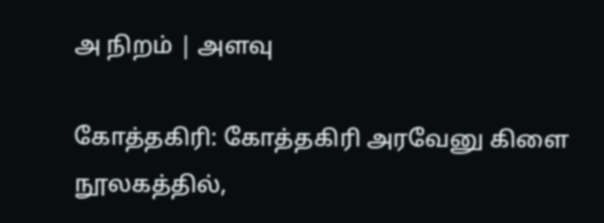அ நிறம் | அளவு

கோத்தகிரி: கோத்தகிரி அரவேனு கிளை நூலகத்தில்,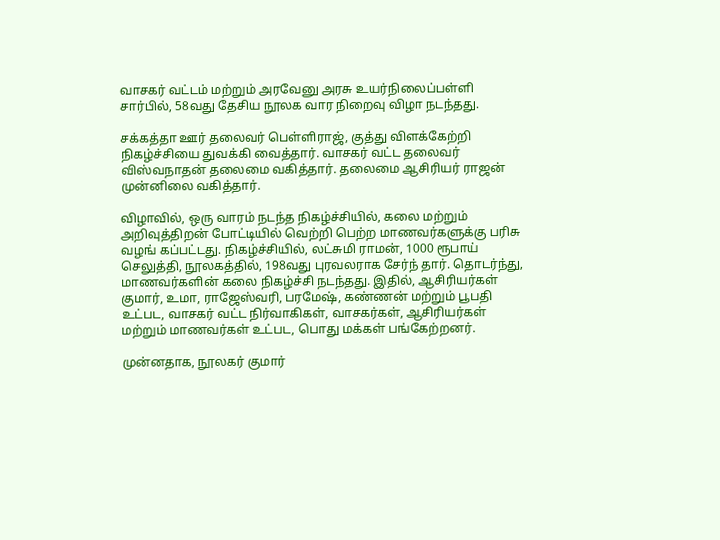வாசகர் வட்டம் மற்றும் அரவேனு அரசு உயர்நிலைப்பள்ளி சார்பில், 58வது தேசிய நூலக வார நிறைவு விழா நடந்தது.

சக்கத்தா ஊர் தலைவர் பெள்ளிராஜ், குத்து விளக்கேற்றி நிகழ்ச்சியை துவக்கி வைத்தார். வாசகர் வட்ட தலைவர் விஸ்வநாதன் தலைமை வகித்தார். தலைமை ஆசிரியர் ராஜன் முன்னிலை வகித்தார்.

விழாவில், ஒரு வாரம் நடந்த நிகழ்ச்சியில், கலை மற்றும் அறிவுத்திறன் போட்டியில் வெற்றி பெற்ற மாணவர்களுக்கு பரிசு வழங் கப்பட்டது. நிகழ்ச்சியில், லட்சுமி ராமன், 1000 ரூபாய் செலுத்தி, நூலகத்தில், 198வது புரவலராக சேர்ந் தார். தொடர்ந்து, மாணவர்களின் கலை நிகழ்ச்சி நடந்தது. இதில், ஆசிரியர்கள் குமார், உமா, ராஜேஸ்வரி, பரமேஷ், கண்ணன் மற்றும் பூபதி உட்பட, வாசகர் வட்ட நிர்வாகிகள், வாசகர்கள், ஆசிரியர்கள் மற்றும் மாணவர்கள் உட்பட, பொது மக்கள் பங்கேற்றனர்.

முன்னதாக, நூலகர் குமார்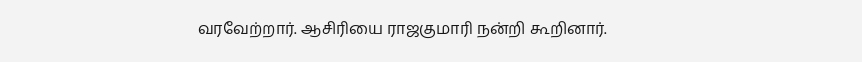வரவேற்றார். ஆசிரியை ராஜகுமாரி நன்றி கூறினார்.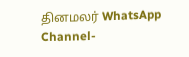தினமலர் WhatsApp Channel-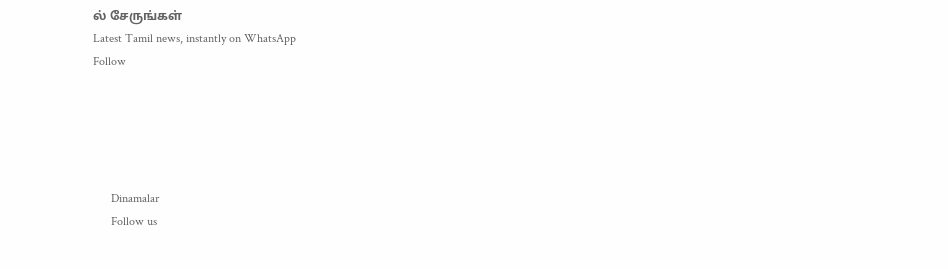ல் சேருங்கள்
Latest Tamil news, instantly on WhatsApp
Follow





      Dinamalar
      Follow us